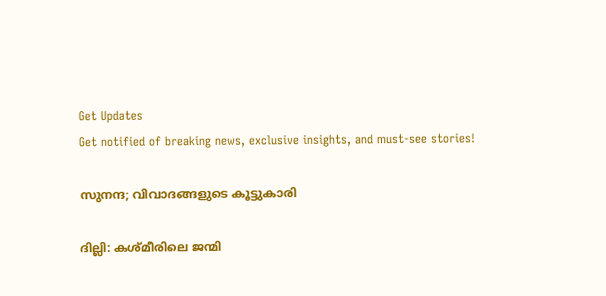Get Updates
Get notified of breaking news, exclusive insights, and must-see stories!

സുനന്ദ; വിവാദങ്ങളുടെ കൂട്ടുകാരി

ദില്ലി: കശ്മീരിലെ ജന്മി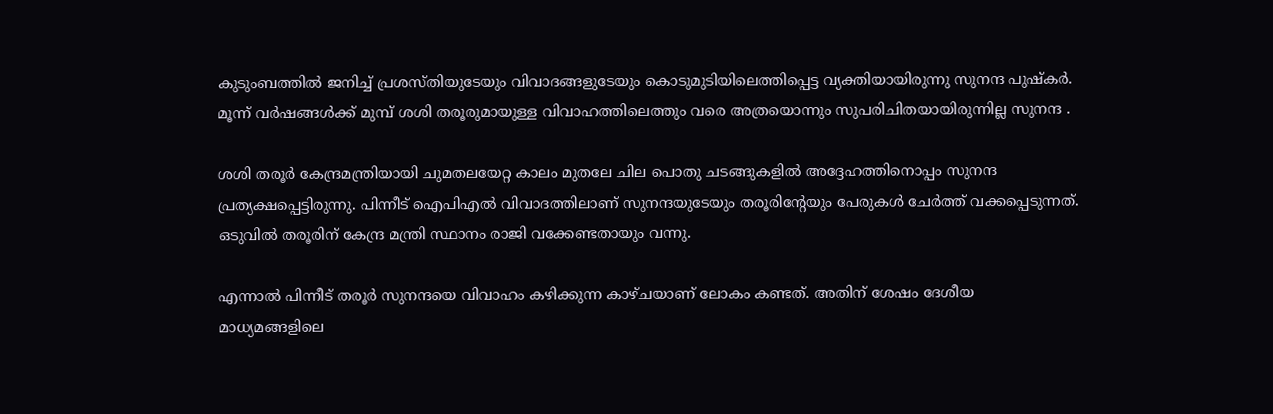കുടുംബത്തില്‍ ജനിച്ച് പ്രശസ്തിയുടേയും വിവാദങ്ങളുടേയും കൊടുമുടിയിലെത്തിപ്പെട്ട വ്യക്തിയായിരുന്നു സുനന്ദ പുഷ്‌കര്‍. മൂന്ന് വര്‍ഷങ്ങള്‍ക്ക് മുമ്പ് ശശി തരൂരുമായുള്ള വിവാഹത്തിലെത്തും വരെ അത്രയൊന്നും സുപരിചിതയായിരുന്നില്ല സുനന്ദ .

ശശി തരൂര്‍ കേന്ദ്രമന്ത്രിയായി ചുമതലയേറ്റ കാലം മുതലേ ചില പൊതു ചടങ്ങുകളില്‍ അദ്ദേഹത്തിനൊപ്പം സുനന്ദ പ്രത്യക്ഷപ്പെട്ടിരുന്നു. പിന്നീട് ഐപിഎല്‍ വിവാദത്തിലാണ് സുനന്ദയുടേയും തരൂരിന്റേയും പേരുകള്‍ ചേര്‍ത്ത് വക്കപ്പെടുന്നത്. ഒടുവില്‍ തരൂരിന് കേന്ദ്ര മന്ത്രി സ്ഥാനം രാജി വക്കേണ്ടതായും വന്നു.

എന്നാല്‍ പിന്നീട് തരൂര്‍ സുനന്ദയെ വിവാഹം കഴിക്കുന്ന കാഴ്ചയാണ് ലോകം കണ്ടത്. അതിന് ശേഷം ദേശീയ മാധ്യമങ്ങളിലെ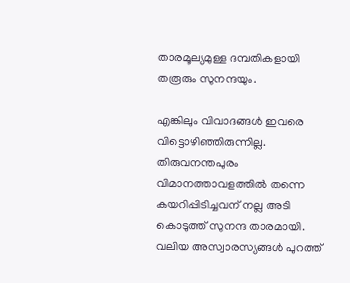താരമൂല്യമുള്ള ദമ്പതികളായി തരൂരും സുനന്ദയും.

എങ്കിലും വിവാദങ്ങള്‍ ഇവരെ വിട്ടൊഴിഞ്ഞിരുന്നില്ല. തിരുവനന്തപുരം വിമാനത്താവളത്തില്‍ തന്നെ കയറിപ്പിടിച്ചവന് നല്ല അടി കൊടുത്ത് സുനന്ദ താരമായി. വലിയ അസ്വാരസ്യങ്ങള്‍ പുറത്ത്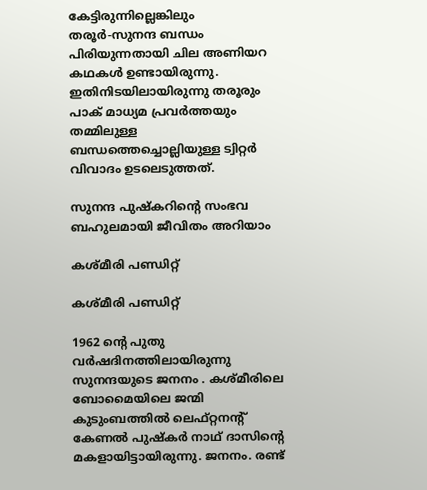കേട്ടിരുന്നില്ലെങ്കിലും തരൂര്‍-സുനന്ദ ബന്ധം പിരിയുന്നതായി ചില അണിയറ കഥകള്‍ ഉണ്ടായിരുന്നു. ഇതിനിടയിലായിരുന്നു തരൂരും പാക് മാധ്യമ പ്രവര്‍ത്തയും തമ്മിലുള്ള ബന്ധത്തെച്ചൊല്ലിയുള്ള ട്വിറ്റര്‍ വിവാദം ഉടലെടുത്തത്.

സുനന്ദ പുഷ്‌കറിന്റെ സംഭവ ബഹുലമായി ജീവിതം അറിയാം

കശ്മീരി പണ്ഡിറ്റ്

കശ്മീരി പണ്ഡിറ്റ്

1962 ന്റെ പുതു വര്‍ഷദിനത്തിലായിരുന്നു സുനന്ദയുടെ ജനനം . കശ്മീരിലെ ബോമൈയിലെ ജന്മി കുടുംബത്തില്‍ ലെഫ്റ്റനന്റ് കേണല്‍ പുഷ്‌കര്‍ നാഥ് ദാസിന്റെ മകളായിട്ടായിരുന്നു. ജനനം. രണ്ട്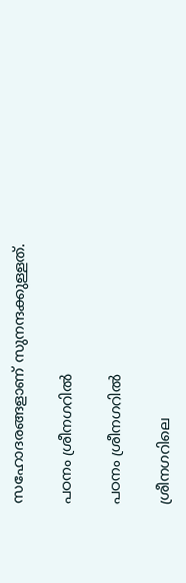സഹോദരങ്ങളാണ് സുനന്ദക്കുള്ളത്.

പഠനം ശ്രീനഗറില്‍

പഠനം ശ്രീനഗറില്‍

ശ്രീനഗറിലെ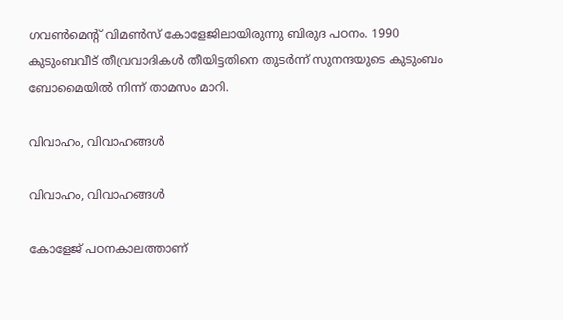ഗവണ്‍മെന്റ് വിമണ്‍സ് കോളേജിലായിരുന്നു ബിരുദ പഠനം. 1990 കുടുംബവീട് തീവ്രവാദികള്‍ തീയിട്ടതിനെ തുടര്‍ന്ന് സുനന്ദയുടെ കുടുംബം ബോമൈയില്‍ നിന്ന് താമസം മാറി.

വിവാഹം, വിവാഹങ്ങള്‍

വിവാഹം, വിവാഹങ്ങള്‍

കോളേജ് പഠനകാലത്താണ്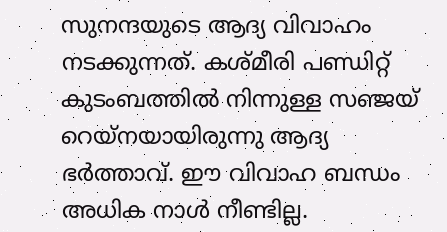സുനന്ദയുടെ ആദ്യ വിവാഹം നടക്കുന്നത്. കശ്മീരി പണ്ഡിറ്റ് കുടംബത്തില്‍ നിന്നുള്ള സഞ്ജയ് റെയ്‌നയായിരുന്നു ആദ്യ ഭര്‍ത്താവ്. ഈ വിവാഹ ബന്ധം അധിക നാള്‍ നീണ്ടില്ല.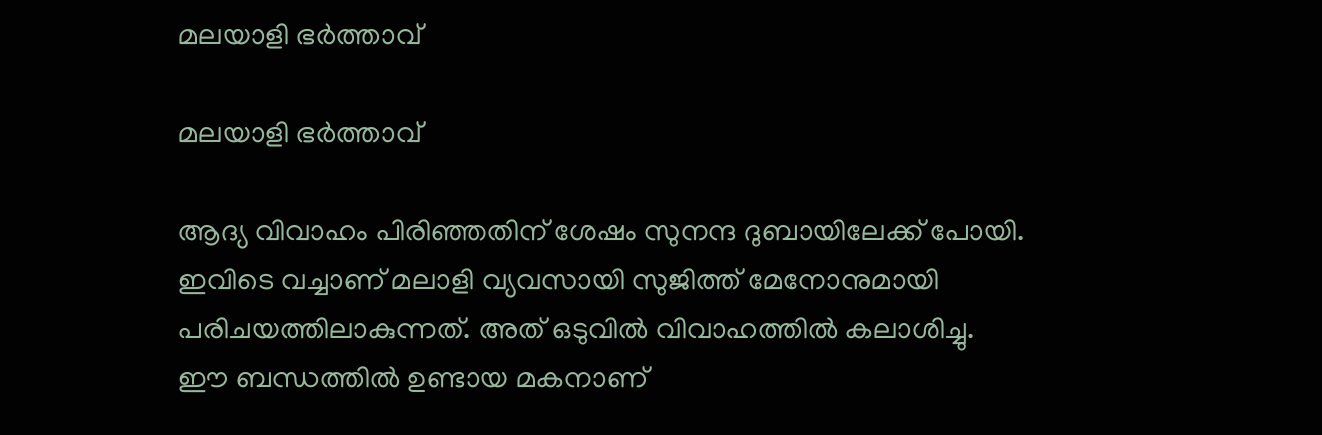മലയാളി ഭര്‍ത്താവ്

മലയാളി ഭര്‍ത്താവ്

ആദ്യ വിവാഹം പിരിഞ്ഞതിന് ശേഷം സുനന്ദ ദുബായിലേക്ക് പോയി. ഇവിടെ വച്ചാണ് മലാളി വ്യവസായി സുജിത്ത് മേനോനുമായി പരിചയത്തിലാകുന്നത്. അത് ഒടുവില്‍ വിവാഹത്തില്‍ കലാശിച്ചു. ഈ ബന്ധത്തില്‍ ഉണ്ടായ മകനാണ്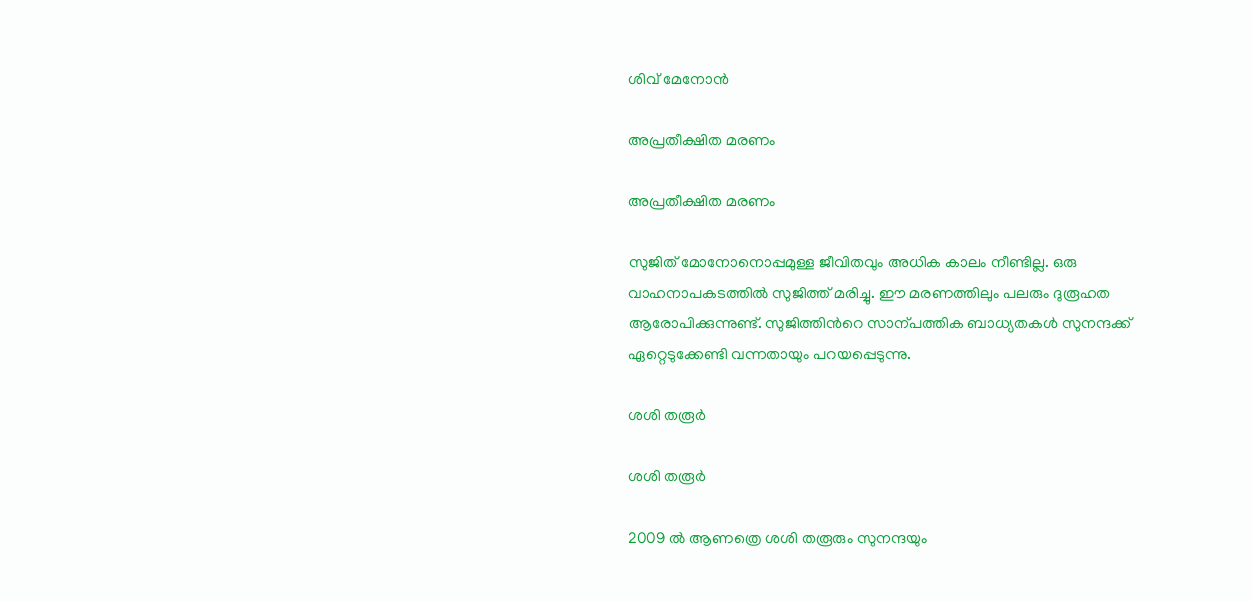ശിവ് മേനോന്‍

അപ്രതീക്ഷിത മരണം

അപ്രതീക്ഷിത മരണം

സുജിത് മോനോനൊപ്പമുള്ള ജീവിതവും അധിക കാലം നീണ്ടില്ല. ഒരു വാഹനാപകടത്തില്‍ സുജിത്ത് മരിച്ചു. ഈ മരണത്തിലും പലരും ദുരൂഹത ആരോപിക്കുന്നുണ്ട്. സുജിത്തിന്‍റെ സാന്പത്തിക ബാധ്യതകള്‍ സുനന്ദക്ക് ഏറ്റെടുക്കേണ്ടി വന്നതായും പറയപ്പെടുന്നു.

ശശി തരൂര്‍

ശശി തരൂര്‍

2009 ല്‍ ആണത്രെ ശശി തരൂരും സുനന്ദയും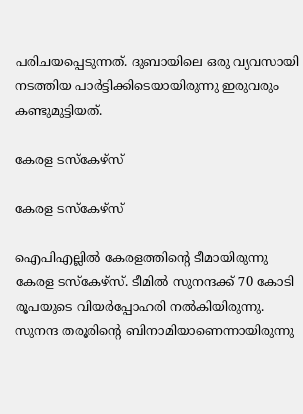പരിചയപ്പെടുന്നത്. ദുബായിലെ ഒരു വ്യവസായി നടത്തിയ പാര്‍ട്ടിക്കിടെയായിരുന്നു ഇരുവരും കണ്ടുമുട്ടിയത്.

കേരള ടസ്‌കേഴ്‌സ്

കേരള ടസ്‌കേഴ്‌സ്

ഐപിഎല്ലില്‍ കേരളത്തിന്റെ ടീമായിരുന്നു കേരള ടസ്‌കേഴ്‌സ്. ടീമില്‍ സുനന്ദക്ക് 70 കോടി രൂപയുടെ വിയര്‍പ്പോഹരി നല്‍കിയിരുന്നു. സുനന്ദ തരൂരിന്റെ ബിനാമിയാണെന്നായിരുന്നു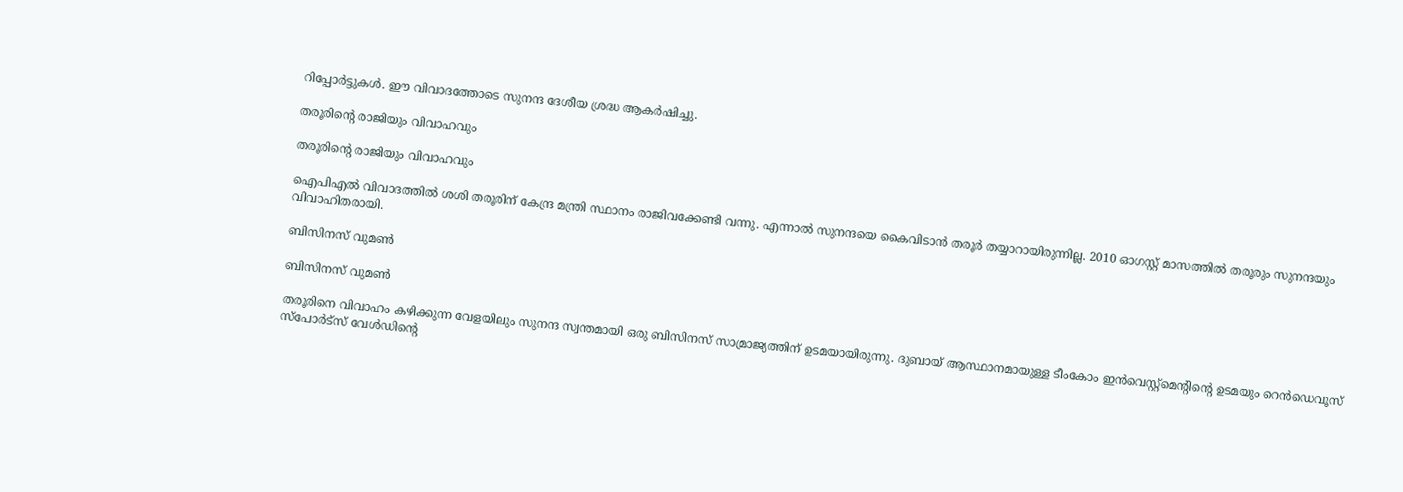റിപ്പോര്‍ട്ടുകള്‍. ഈ വിവാദത്തോടെ സുനന്ദ ദേശീയ ശ്രദ്ധ ആകര്‍ഷിച്ചു.

തരൂരിന്റെ രാജിയും വിവാഹവും

തരൂരിന്റെ രാജിയും വിവാഹവും

ഐപിഎല്‍ വിവാദത്തില്‍ ശശി തരൂരിന് കേന്ദ്ര മന്ത്രി സ്ഥാനം രാജിവക്കേണ്ടി വന്നു. എന്നാല്‍ സുനന്ദയെ കൈവിടാന്‍ തരൂര്‍ തയ്യാറായിരുന്നില്ല. 2010 ഓഗസ്റ്റ് മാസത്തില്‍ തരൂരും സുനന്ദയും വിവാഹിതരായി.

ബിസിനസ് വുമണ്‍

ബിസിനസ് വുമണ്‍

തരൂരിനെ വിവാഹം കഴിക്കുന്ന വേളയിലും സുനന്ദ സ്വന്തമായി ഒരു ബിസിനസ് സാമ്രാജ്യത്തിന് ഉടമയായിരുന്നു. ദുബായ് ആസ്ഥാനമായുള്ള ടീംകോം ഇന്‍വെസ്റ്റ്‌മെന്റിന്റെ ഉടമയും റെന്‍ഡെവൂസ് സ്‌പോര്‍ട്‌സ് വേള്‍ഡിന്റെ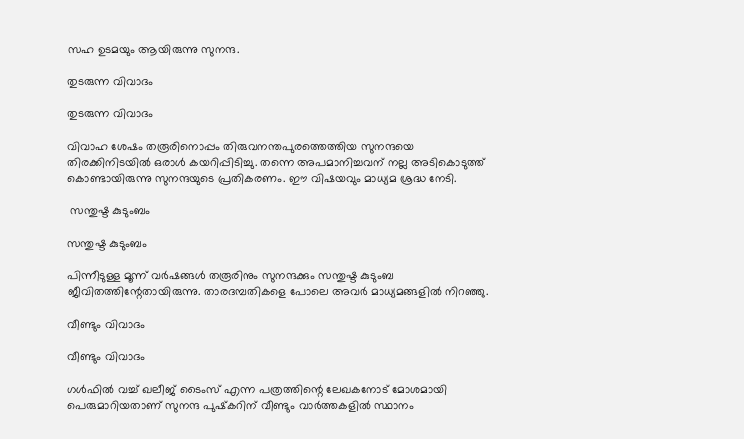സഹ ഉടമയും ആയിരുന്നു സുനന്ദ.

തുടരുന്ന വിവാദം

തുടരുന്ന വിവാദം

വിവാഹ ശേഷം തരൂരിനൊപ്പം തിരുവനന്തപുരത്തെത്തിയ സുനന്ദയെ തിരക്കിനിടയില്‍ ഒരാള്‍ കയറിപ്പിടിച്ചു. തന്നെ അപമാനിച്ചവന് നല്ല അടികൊടുത്ത് കൊണ്ടായിരുന്നു സുനന്ദയുടെ പ്രതികരണം. ഈ വിഷയവും മാധ്യമ ശ്രദ്ധ നേടി.

 സന്തുഷ്ട കുടുംബം

സന്തുഷ്ട കുടുംബം

പിന്നീടുള്ള മൂന്ന് വര്‍ഷങ്ങള്‍ തരൂരിനും സുനന്ദക്കും സന്തുഷ്ട കുടുംബ ജീവിതത്തിന്റേതായിരുന്നു. താരദമ്പതികളെ പോലെ അവര്‍ മാധ്യമങ്ങളില്‍ നിറഞ്ഞു.

വീണ്ടും വിവാദം

വീണ്ടും വിവാദം

ഗള്‍ഫില്‍ വച്ച് ഖലീജ് ടൈംസ് എന്ന പത്രത്തിന്റെ ലേഖകനോട് മോശമായി പെരുമാറിയതാണ് സുനന്ദ പുഷ്‌കറിന് വീണ്ടും വാര്‍ത്തകളില്‍ സ്ഥാനം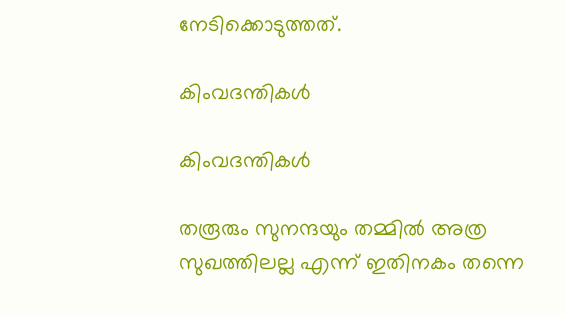നേടിക്കൊടുത്തത്.

കിംവദന്തികള്‍

കിംവദന്തികള്‍

തരൂരും സുനന്ദയും തമ്മില്‍ അത്ര സുഖത്തിലല്ല എന്ന് ഇതിനകം തന്നെ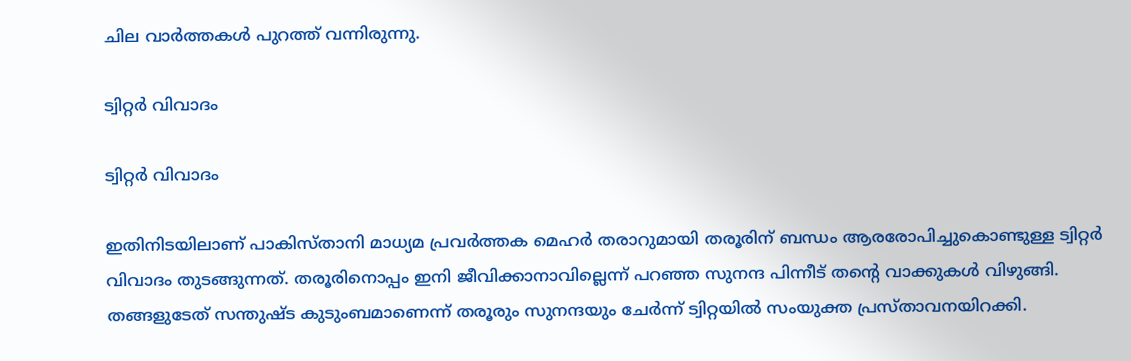ചില വാര്‍ത്തകള്‍ പുറത്ത് വന്നിരുന്നു.

ട്വിറ്റര്‍ വിവാദം

ട്വിറ്റര്‍ വിവാദം

ഇതിനിടയിലാണ് പാകിസ്താനി മാധ്യമ പ്രവര്‍ത്തക മെഹര്‍ തരാറുമായി തരൂരിന് ബന്ധം ആരരോപിച്ചുകൊണ്ടുള്ള ട്വിറ്റര്‍ വിവാദം തുടങ്ങുന്നത്. തരൂരിനൊപ്പം ഇനി ജീവിക്കാനാവില്ലെന്ന് പറഞ്ഞ സുനന്ദ പിന്നീട് തന്റെ വാക്കുകള്‍ വിഴുങ്ങി. തങ്ങളുടേത് സന്തുഷ്ട കുടുംബമാണെന്ന് തരൂരും സുനന്ദയും ചേര്‍ന്ന് ട്വിറ്റയില്‍ സംയുക്ത പ്രസ്താവനയിറക്കി.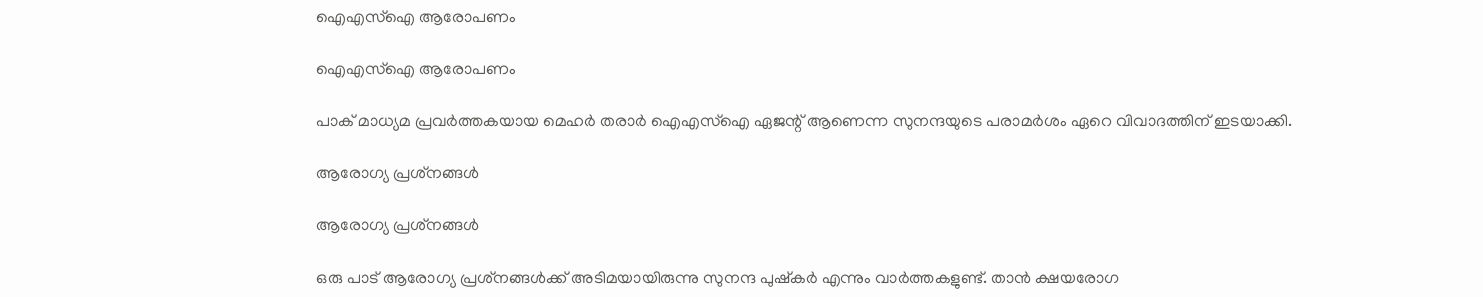ഐഎസ്‌ഐ ആരോപണം

ഐഎസ്‌ഐ ആരോപണം

പാക് മാധ്യമ പ്രവര്‍ത്തകയായ മെഹര്‍ തരാര്‍ ഐഎസ്‌ഐ ഏജന്റ് ആണെന്ന സുനന്ദയുടെ പരാമര്‍ശം ഏറെ വിവാദത്തിന് ഇടയാക്കി.

ആരോഗ്യ പ്രശ്‌നങ്ങള്‍

ആരോഗ്യ പ്രശ്‌നങ്ങള്‍

ഒരു പാട് ആരോഗ്യ പ്രശ്‌നങ്ങള്‍ക്ക് അടിമയായിരുന്നു സുനന്ദ പുഷ്‌കര്‍ എന്നും വാര്‍ത്തകളുണ്ട്. താന്‍ ക്ഷയരോഗ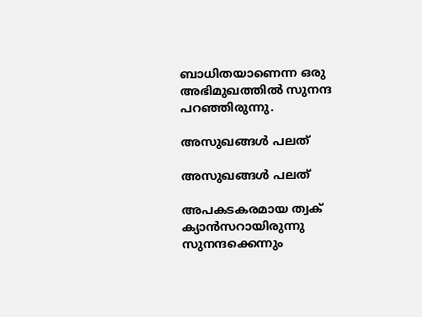ബാധിതയാണെന്ന ഒരു അഭിമുഖത്തില്‍ സുനന്ദ പറഞ്ഞിരുന്നു.

അസുഖങ്ങള്‍ പലത്

അസുഖങ്ങള്‍ പലത്

അപകടകരമായ ത്വക് ക്യാന്‍സറായിരുന്നു സുനന്ദക്കെന്നും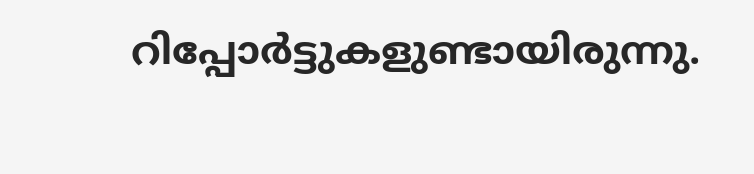റിപ്പോര്‍ട്ടുകളുണ്ടായിരുന്നു.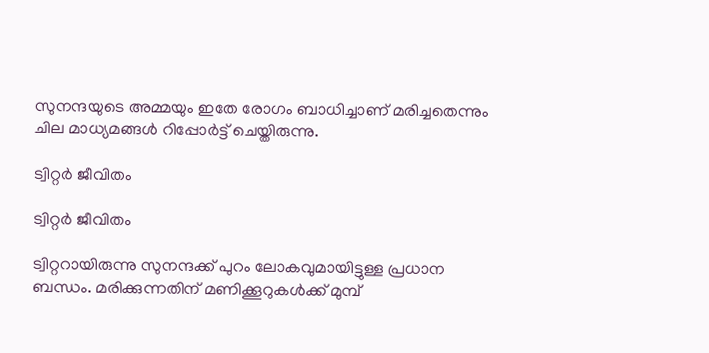സുനന്ദയുടെ അമ്മയും ഇതേ രോഗം ബാധിച്ചാണ് മരിച്ചതെന്നും ചില മാധ്യമങ്ങള്‍ റിപ്പോര്‍ട്ട് ചെയ്തിരുന്നു.

ട്വിറ്റര്‍ ജീവിതം

ട്വിറ്റര്‍ ജീവിതം

ട്വിറ്ററായിരുന്നു സുനന്ദക്ക് പുറം ലോകവുമായിട്ടുള്ള പ്രധാന ബന്ധം. മരിക്കുന്നതിന് മണിക്കൂറുകള്‍ക്ക് മുമ്പ്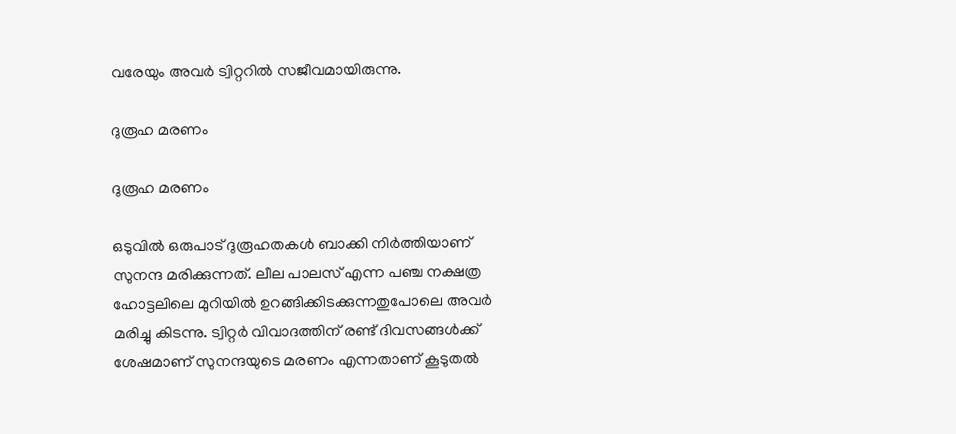വരേയും അവര്‍ ട്വിറ്ററില്‍ സജീവമായിരുന്നു.

ദുരൂഹ മരണം

ദുരൂഹ മരണം

ഒടുവില്‍ ഒരുപാട് ദുരൂഹതകള്‍ ബാക്കി നിര്‍ത്തിയാണ് സുനന്ദ മരിക്കുന്നത്. ലീല പാലസ് എന്ന പഞ്ച നക്ഷത്ര ഹോട്ടലിലെ മുറിയില്‍ ഉറങ്ങിക്കിടക്കുന്നതുപോലെ അവര്‍ മരിച്ചു കിടന്നു. ട്വിറ്റര്‍ വിവാദത്തിന് രണ്ട് ദിവസങ്ങള്‍ക്ക് ശേഷമാണ് സുനന്ദയുടെ മരണം എന്നതാണ് കൂടുതല്‍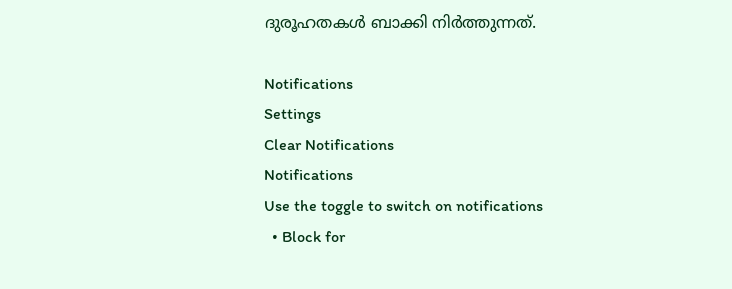ദുരൂഹതകള്‍ ബാക്കി നിര്‍ത്തുന്നത്.

Notifications
Settings
Clear Notifications
Notifications
Use the toggle to switch on notifications
  • Block for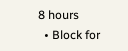8 hours
  • Block for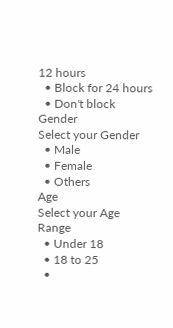12 hours
  • Block for 24 hours
  • Don't block
Gender
Select your Gender
  • Male
  • Female
  • Others
Age
Select your Age Range
  • Under 18
  • 18 to 25
  •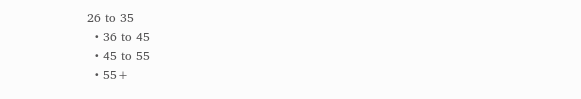26 to 35
  • 36 to 45
  • 45 to 55
  • 55+